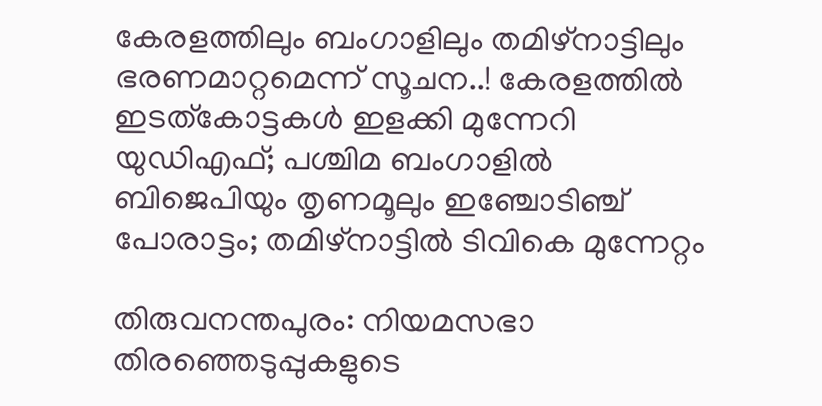കേരളത്തിലും ബംഗാളിലും തമിഴ്നാട്ടിലും ഭരണമാറ്റമെന്ന് സൂചന..! കേരളത്തില്‍ ഇടത്കോട്ടകള്‍ ഇളക്കി മുന്നേറി യുഡിഎഫ്; പശ്ചിമ ബംഗാളില്‍ ബിജെപിയും തൃണമൂലും ഇഞ്ചോടിഞ്ച് പോരാട്ടം; തമിഴ്‌നാട്ടില്‍ ടിവികെ മുന്നേറ്റം

തിരുവനന്തപുരം: നിയമസഭാ തിരഞ്ഞെടുപ്പുകളുടെ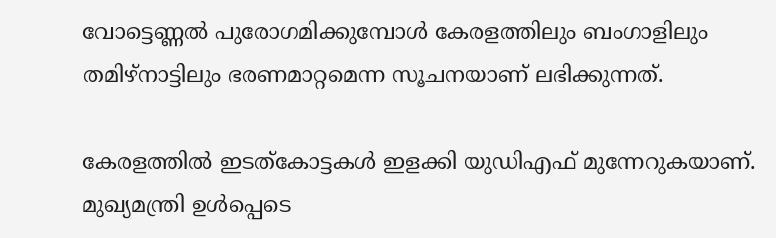വോട്ടെണ്ണല്‍ പുരോഗമിക്കുമ്പോള്‍ കേരളത്തിലും ബംഗാളിലും തമിഴ്നാട്ടിലും ഭരണമാറ്റമെന്ന സൂചനയാണ് ലഭിക്കുന്നത്.

കേരളത്തില്‍ ഇടത്കോട്ടകള്‍ ഇളക്കി യുഡിഎഫ് മുന്നേറുകയാണ്. മുഖ്യമന്ത്രി ഉള്‍പ്പെടെ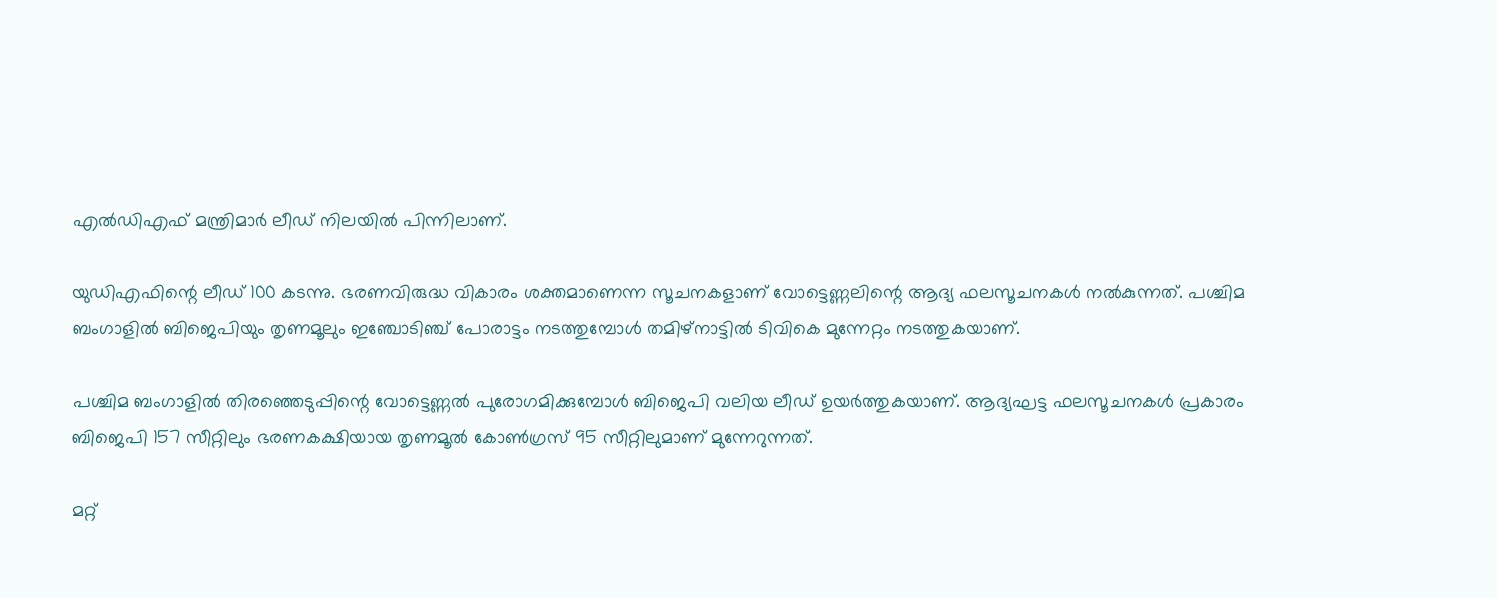എല്‍ഡിഎഫ് മന്ത്രിമാർ ലീ‌ഡ് നിലയില്‍ പിന്നിലാണ്.

യുഡിഎഫിന്റെ ലീ‌ഡ് 100 കടന്നു. ഭരണവിരുദ്ധ വികാരം ശക്തമാണെന്ന സൂചനകളാണ് വോട്ടെണ്ണലിന്റെ ആദ്യ ഫലസൂചനകള്‍ നല്‍കുന്നത്. പശ്ചിമ ബംഗാളില്‍ ബിജെപിയും തൃണമൂലും ഇഞ്ചോടിഞ്ച് പോരാട്ടം നടത്തുമ്പോള്‍ തമിഴ്‌നാട്ടില്‍ ടിവികെ മുന്നേറ്റം നടത്തുകയാണ്.

പശ്ചിമ ബംഗാളില്‍ തിരഞ്ഞെടുപ്പിന്റെ വോട്ടെണ്ണല്‍ പുരോഗമിക്കുമ്പോള്‍ ബിജെപി വലിയ ലീഡ് ഉയർത്തുകയാണ്. ആദ്യഘട്ട ഫലസൂചനകള്‍ പ്രകാരം ബിജെപി 157 സീറ്റിലും ഭരണകക്ഷിയായ തൃണമൂല്‍ കോണ്‍ഗ്രസ് 95 സീറ്റിലുമാണ് മുന്നേറുന്നത്.

മറ്റ്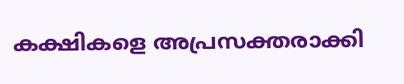കക്ഷികളെ അപ്രസക്തരാക്കി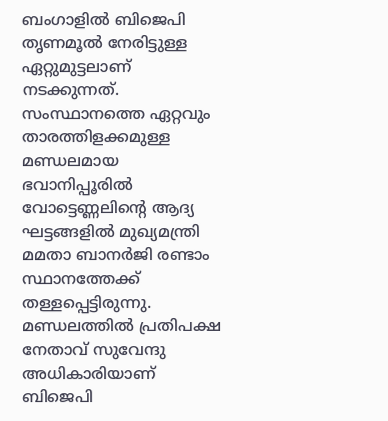ബംഗാളില്‍ ബിജെപി തൃണമൂല്‍ നേരിട്ടുള്ള ഏറ്റുമുട്ടലാണ് നടക്കുന്നത്. സംസ്ഥാനത്തെ ഏറ്റവും താരത്തിളക്കമുള്ള മണ്ഡലമായ ഭവാനിപ്പൂരില്‍ വോട്ടെണ്ണലിന്റെ ആദ്യ ഘട്ടങ്ങളില്‍ മുഖ്യമന്ത്രി മമതാ ബാനർജി രണ്ടാം സ്ഥാനത്തേക്ക് തള്ളപ്പെട്ടിരുന്നു. മണ്ഡലത്തില്‍ പ്രതിപക്ഷ നേതാവ് സുവേന്ദു അധികാരിയാണ് ബിജെപി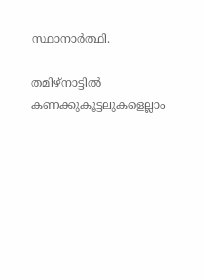സ്ഥാനാർത്ഥി.

തമിഴ്നാട്ടില്‍ കണക്കുകൂട്ടലുകളെല്ലാം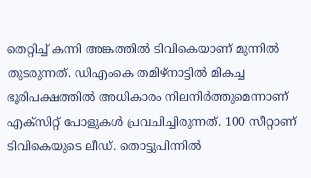തെറ്റിച്ച്‌ കന്നി അങ്കത്തില്‍ ടിവികെയാണ് മുന്നില്‍ തുടരുന്നത്. ഡിഎംകെ തമിഴ്‌നാട്ടില്‍ മികച്ച ഭൂരിപക്ഷത്തില്‍ അധികാരം നിലനിർത്തുമെന്നാണ് എക്സിറ്റ് പോളുകള്‍ പ്രവചിച്ചിരുന്നത്. 100 സീറ്റാണ് ടിവികെയുടെ ലീഡ്. തൊട്ടുപിന്നില്‍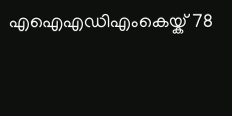എഐഎഡിഎംകെയ്ക് 78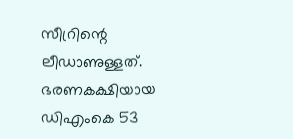സീറ്രിന്റെ ലീഡാണുള്ളത്. ഭരണകക്ഷിയായ ഡിഎംകെ 53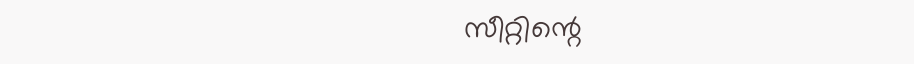സീറ്റിന്റെ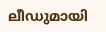ലീഡുമായി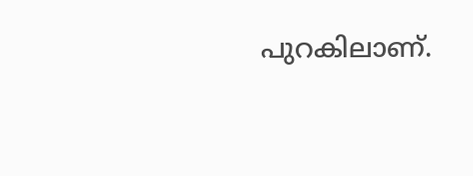പുറകിലാണ്.